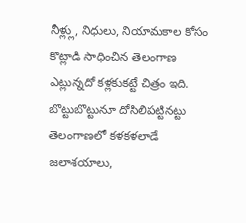నీళ్ల్లు, నిధులు, నియామకాల కోసం కొట్లాడి సాధించిన తెలంగాణ ఎట్లున్నదో కళ్లకుకట్టే చిత్రం ఇది. బొట్టుబొట్టునూ దోసిలిపట్టినట్టు తెలంగాణలో కళకళలాడే జలాశయాలు,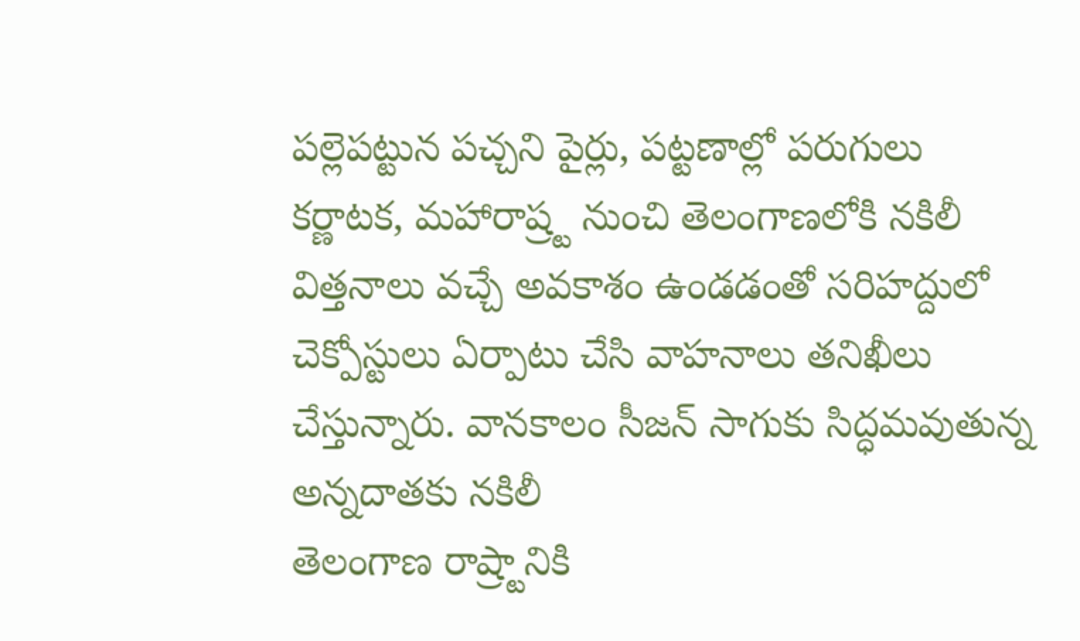పల్లెపట్టున పచ్చని పైర్లు, పట్టణాల్లో పరుగులు
కర్ణాటక, మహారాష్ర్ట నుంచి తెలంగాణలోకి నకిలీ విత్తనాలు వచ్చే అవకాశం ఉండడంతో సరిహద్దులో చెక్పోస్టులు ఏర్పాటు చేసి వాహనాలు తనిఖీలు చేస్తున్నారు. వానకాలం సీజన్ సాగుకు సిద్ధమవుతున్న అన్నదాతకు నకిలీ
తెలంగాణ రాష్ర్టానికి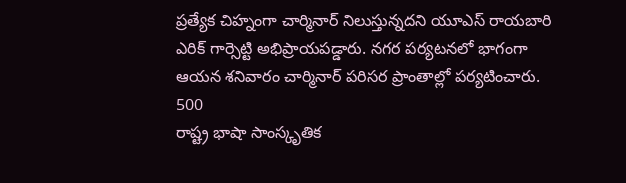ప్రత్యేక చిహ్నంగా చార్మినార్ నిలుస్తున్నదని యూఎస్ రాయబారి ఎరిక్ గార్సెట్టి అభిప్రాయపడ్డారు. నగర పర్యటనలో భాగంగా ఆయన శనివారం చార్మినార్ పరిసర ప్రాంతాల్లో పర్యటించారు. 500
రాష్ట్ర భాషా సాంస్కృతిక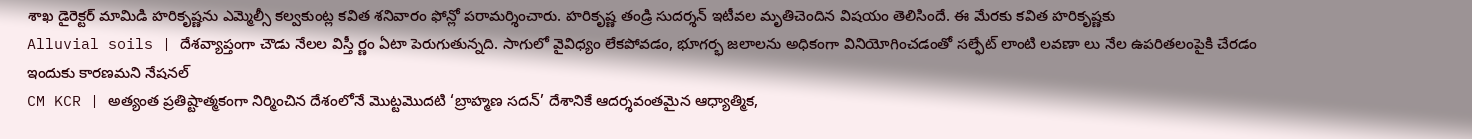శాఖ డైరెక్టర్ మామిడి హరికృష్ణను ఎమ్మెల్సీ కల్వకుంట్ల కవిత శనివారం ఫోన్లో పరామర్శించారు. హరికృష్ణ తండ్రి సుదర్శన్ ఇటీవల మృతిచెందిన విషయం తెలిసిందే. ఈ మేరకు కవిత హరికృష్ణకు
Alluvial soils | దేశవ్యాప్తంగా చౌడు నేలల విస్తీ ర్ణం ఏటా పెరుగుతున్నది. సాగులో వైవిధ్యం లేకపోవడం, భూగర్భ జలాలను అధికంగా వినియోగించడంతో సల్ఫేట్ లాంటి లవణా లు నేల ఉపరితలంపైకి చేరడం ఇందుకు కారణమని నేషనల్
CM KCR | అత్యంత ప్రతిష్టాత్మకంగా నిర్మించిన దేశంలోనే మొట్టమొదటి ‘బ్రాహ్మణ సదన్’ దేశానికే ఆదర్శవంతమైన ఆధ్యాత్మిక,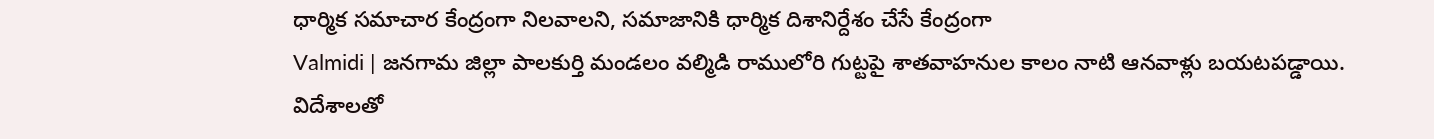ధార్మిక సమాచార కేంద్రంగా నిలవాలని, సమాజానికి ధార్మిక దిశానిర్దేశం చేసే కేంద్రంగా
Valmidi | జనగామ జిల్లా పాలకుర్తి మండలం వల్మిడి రాములోరి గుట్టపై శాతవాహనుల కాలం నాటి ఆనవాళ్లు బయటపడ్డాయి. విదేశాలతో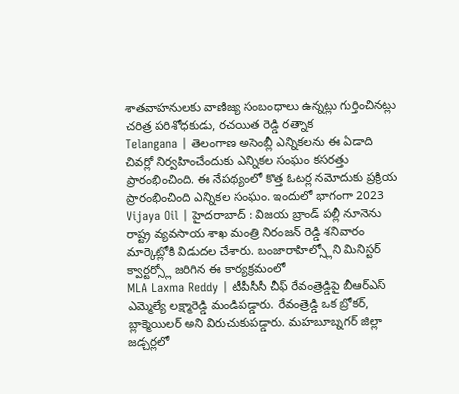శాతవాహనులకు వాణిజ్య సంబంధాలు ఉన్నట్లు గుర్తించినట్లు చరిత్ర పరిశోధకుడు, రచయిత రెడ్డి రత్నాక
Telangana | తెలంగాణ అసెంబ్లీ ఎన్నికలను ఈ ఏడాది చివర్లో నిర్వహించేందుకు ఎన్నికల సంఘం కసరత్తు ప్రారంభించింది. ఈ నేపథ్యంలో కొత్త ఓటర్ల నమోదుకు ప్రక్రియ ప్రారంభించింది ఎన్నికల సంఘం. ఇందులో భాగంగా 2023
Vijaya Oil | హైదరాబాద్ : విజయ బ్రాండ్ పల్లీ నూనెను రాష్ట్ర వ్యవసాయ శాఖ మంత్రి నిరంజన్ రెడ్డి శనివారం మార్కెట్లోకి విడుదల చేశారు. బంజారాహిల్స్లోని మినిస్టర్ క్వార్టర్స్లో జరిగిన ఈ కార్యక్రమంలో
MLA Laxma Reddy | టీపీసీసీ చీఫ్ రేవంత్రెడ్డిపై బీఆర్ఎస్ ఎమ్మెల్యే లక్ష్మారెడ్డి మండిపడ్డారు. రేవంత్రెడ్డి ఒక బ్రోకర్, బ్లాక్మెయిలర్ అని విరుచుకుపడ్డారు. మహబూబ్నగర్ జిల్లా జడ్చర్లలో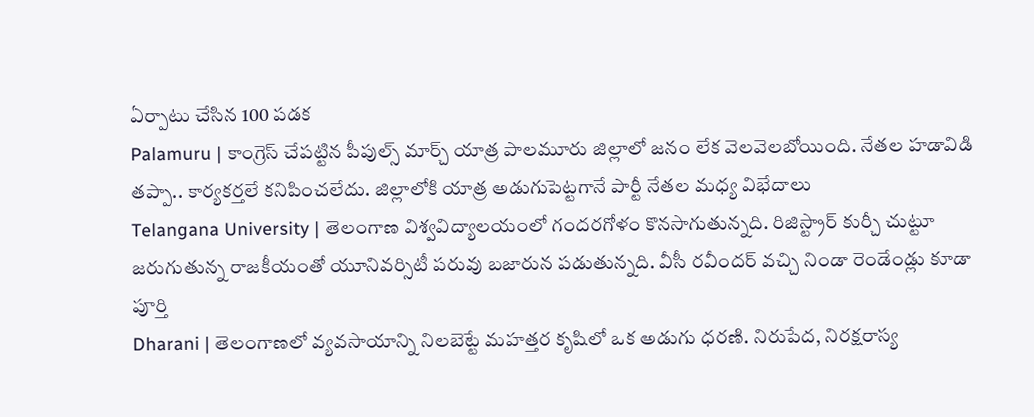ఏర్పాటు చేసిన 100 పడక
Palamuru | కాంగ్రెస్ చేపట్టిన పీపుల్స్ మార్చ్ యాత్ర పాలమూరు జిల్లాలో జనం లేక వెలవెలబోయింది. నేతల హడావిడి తప్పా.. కార్యకర్తలే కనిపించలేదు. జిల్లాలోకి యాత్ర అడుగుపెట్టగానే పార్టీ నేతల మధ్య విభేదాలు
Telangana University | తెలంగాణ విశ్వవిద్యాలయంలో గందరగోళం కొనసాగుతున్నది. రిజిస్ట్రార్ కుర్చీ చుట్టూ జరుగుతున్న రాజకీయంతో యూనివర్సిటీ పరువు బజారున పడుతున్నది. వీసీ రవీందర్ వచ్చి నిండా రెండేండ్లు కూడా పూర్తి
Dharani | తెలంగాణలో వ్యవసాయాన్ని నిలబెట్టే మహత్తర కృషిలో ఒక అడుగు ధరణి. నిరుపేద, నిరక్షరాస్య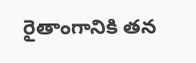రైతాంగానికి తన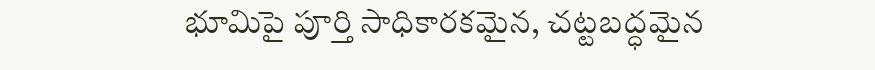భూమిపై పూర్తి సాధికారకమైన, చట్టబద్ధమైన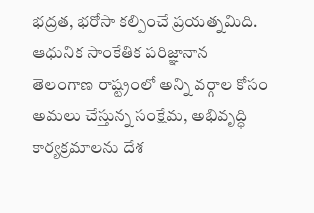భద్రత, భరోసా కల్పించే ప్రయత్నమిది. ఆధునిక సాంకేతిక పరిజ్ఞానాన
తెలంగాణ రాష్ట్రంలో అన్ని వర్గాల కోసం అమలు చేస్తున్న సంక్షేమ, అభివృద్ధి కార్యక్రమాలను దేశ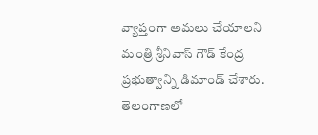వ్యాప్తంగా అమలు చేయాలని మంత్రి శ్రీనివాస్ గౌడ్ కేంద్ర ప్రభుత్వాన్ని డిమాండ్ చేశారు. తెలంగాణలో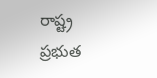రాష్ట్ర ప్రభుత